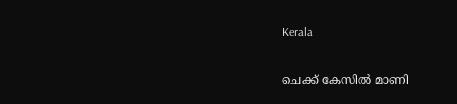Kerala

ചെക്ക് കേസിൽ മാണി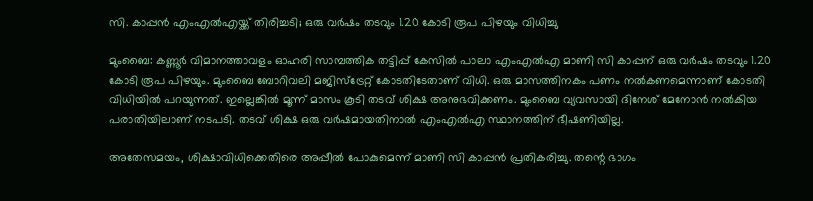സി. കാപ്പൻ എംഎൽഎയ്ക്ക് തിരിച്ചടി; ഒരു വർഷം തടവും 1.20 കോടി രൂപ പിഴയും വിധിച്ചു

മുംബൈ: കണ്ണൂർ വിമാനത്താവളം ഓഹരി സാമ്പത്തിക തട്ടിപ്പ് കേസില്‍ പാലാ എംഎൽഎ മാണി സി കാപ്പന് ഒരു വർഷം തടവും 1.20 കോടി രൂപ പിഴയും. മുംബൈ ബോറിവലി മജിസ്ട്രേറ്റ് കോടതിടേതാണ് വിധി. ഒരു മാസത്തിനകം പണം നല്‍കണമെന്നാണ് കോടതി വിധിയില്‍ പറയുന്നത്. ഇല്ലെങ്കില്‍ മൂന്ന് മാസം കൂടി തടവ് ശിക്ഷ അനുഭവിക്കണം. മുംബൈ വ്യവസായി ദിനേശ് മേനോൻ നൽകിയ പരാതിയിലാണ് നടപടി. തടവ് ശിക്ഷ ഒരു വർഷമായതിനാല്‍ എംഎല്‍എ സ്ഥാനത്തിന് ഭീഷണിയില്ല.

അതേസമയം, ശിക്ഷാവിധിക്കെതിരെ അപ്പീൽ പോകുമെന്ന് മാണി സി കാപ്പന്‍ പ്രതികരിച്ചു. തന്റെ ഭാഗം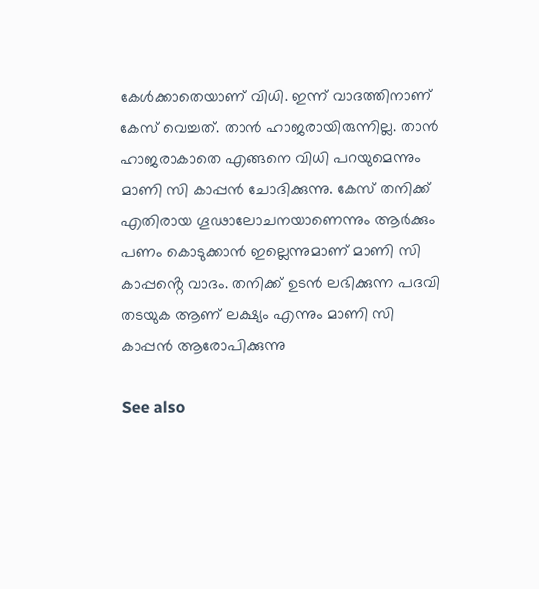കേൾക്കാതെയാണ് വിധി. ഇന്ന് വാദത്തിനാണ് കേസ് വെച്ചത്. താൻ ഹാജരായിരുന്നില്ല. താൻ ഹാജരാകാതെ എങ്ങനെ വിധി പറയുമെന്നും മാണി സി കാപ്പന്‍ ചോദിക്കുന്നു. കേസ് തനിക്ക് എതിരായ ഗൂഢാലോചനയാണെന്നും ആർക്കും പണം കൊടുക്കാൻ ഇല്ലെന്നുമാണ് മാണി സി കാപ്പൻ്റെ വാദം. തനിക്ക് ഉടൻ ലഭിക്കുന്ന പദവി തടയുക ആണ് ലക്ഷ്യം എന്നും മാണി സി കാപ്പൻ ആരോപിക്കുന്നു

See also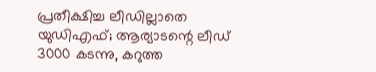പ്രതീക്ഷിച്ച ലീഡില്ലാതെ യുഡിഎഫ്; ആര്യാടന്റെ ലീഡ് 3000 കടന്നു, കറുത്ത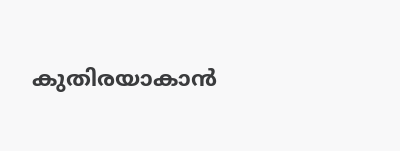കുതിരയാകാൻ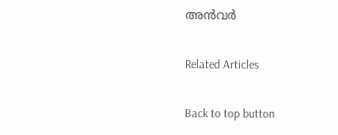അൻവർ

Related Articles

Back to top button